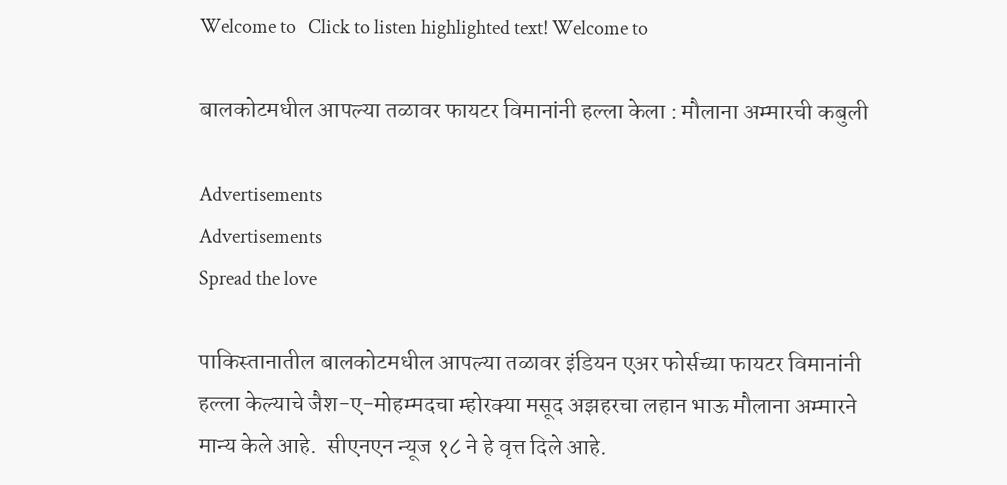Welcome to   Click to listen highlighted text! Welcome to

बालकोटमधील आपल्या तळावर फायटर विमानांनी हल्ला केला : मौलाना अम्मारची कबुली

Advertisements
Advertisements
Spread the love

पाकिस्तानातील बालकोटमधील आपल्या तळावर इंडियन एअर फोर्सच्या फायटर विमानांनी हल्ला केल्याचे जैश-ए-मोहम्मदचा म्होरक्या मसूद अझहरचा लहान भाऊ मौलाना अम्मारने मान्य केले आहे.  सीएनएन न्यूज १८ ने हे वृत्त दिले आहे.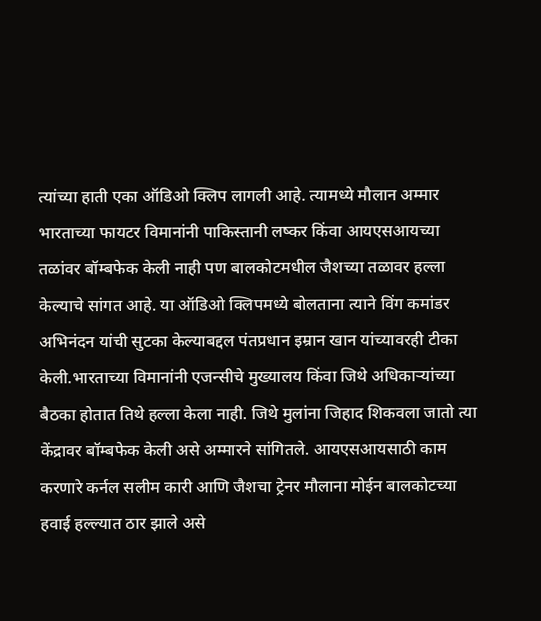त्यांच्या हाती एका ऑडिओ क्लिप लागली आहे. त्यामध्ये मौलान अम्मार भारताच्या फायटर विमानांनी पाकिस्तानी लष्कर किंवा आयएसआयच्या तळांवर बॉम्बफेक केली नाही पण बालकोटमधील जैशच्या तळावर हल्ला केल्याचे सांगत आहे. या ऑडिओ क्लिपमध्ये बोलताना त्याने विंग कमांडर अभिनंदन यांची सुटका केल्याबद्दल पंतप्रधान इम्रान खान यांच्यावरही टीका केली.भारताच्या विमानांनी एजन्सीचे मुख्यालय किंवा जिथे अधिकाऱ्यांच्या बैठका होतात तिथे हल्ला केला नाही. जिथे मुलांना जिहाद शिकवला जातो त्या केंद्रावर बॉम्बफेक केली असे अम्मारने सांगितले. आयएसआयसाठी काम करणारे कर्नल सलीम कारी आणि जैशचा ट्रेनर मौलाना मोईन बालकोटच्या हवाई हल्ल्यात ठार झाले असे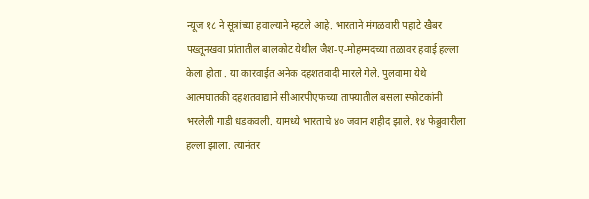न्यूज १८ ने सूत्रांच्या हवाल्याने म्हटले आहे. भारताने मंगळवारी पहाटे खैबर पख्तूनखवा प्रांतातील बालकोट येथील जैश-ए-मोहम्मदच्या तळावर हवाई हल्ला केला होता . या कारवाईत अनेक दहशतवादी मारले गेले. पुलवामा येथे आत्मघातकी दहशतवाद्याने सीआरपीएफच्या ताफ्यातील बसला स्फोटकांनी भरलेली गाडी धडकवली. यामध्ये भारताचे ४० जवान शहीद झाले. १४ फेब्रुवारीला हल्ला झाला. त्यानंतर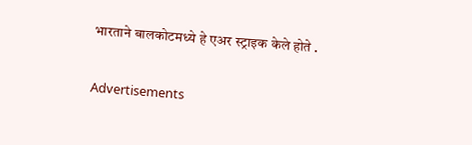भारताने बालकोटमध्ये हे एअर स्ट्राइक केले होते .

Advertisements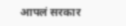आपलं सरकार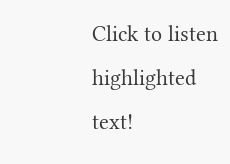Click to listen highlighted text!